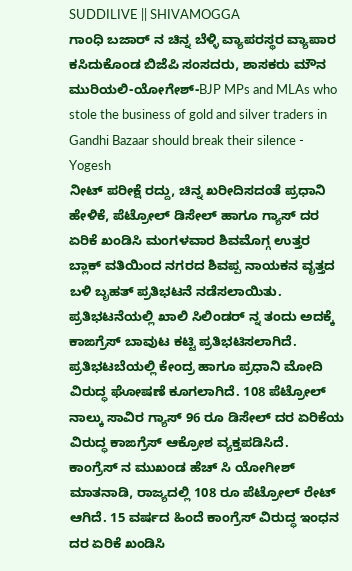SUDDILIVE || SHIVAMOGGA
ಗಾಂಧಿ ಬಜಾರ್ ನ ಚಿನ್ನ ಬೆಳ್ಳಿ ವ್ಯಾಪರಸ್ಥರ ವ್ಯಾಪಾರ ಕಸಿದುಕೊಂಡ ಬಿಜೆಪಿ ಸಂಸದರು, ಶಾಸಕರು ಮೌನ ಮುರಿಯಲಿ-ಯೋಗೇಶ್-BJP MPs and MLAs who stole the business of gold and silver traders in Gandhi Bazaar should break their silence - Yogesh
ನೀಟ್ ಪರೀಕ್ಷೆ ರದ್ದು, ಚಿನ್ನ ಖರೀದಿಸದಂತೆ ಪ್ರಧಾನಿ ಹೇಳಿಕೆ, ಪೆಟ್ರೋಲ್ ಡಿಸೇಲ್ ಹಾಗೂ ಗ್ಯಾಸ್ ದರ ಏರಿಕೆ ಖಂಡಿಸಿ ಮಂಗಳವಾರ ಶಿವಮೊಗ್ಗ ಉತ್ತರ ಬ್ಲಾಕ್ ವತಿಯಿಂದ ನಗರದ ಶಿವಪ್ಪ ನಾಯಕನ ವೃತ್ತದ ಬಳಿ ಬೃಹತ್ ಪ್ರತಿಭಟನೆ ನಡೆಸಲಾಯಿತು.
ಪ್ರತಿಭಟನೆಯಲ್ಲಿ ಖಾಲಿ ಸಿಲಿಂಡರ್ ನ್ನ ತಂದು ಅದಕ್ಕೆ ಕಾಙಗ್ರೆಸ್ ಬಾವುಟ ಕಟ್ಟಿ ಪ್ರತಿಭಟಿಸಲಾಗಿದೆ. ಪ್ರತಿಭಟಬೆಯಲ್ಲಿ ಕೇಂದ್ರ ಹಾಗೂ ಪ್ರಧಾನಿ ಮೋದಿ ವಿರುದ್ಧ ಘೋಷಣೆ ಕೂಗಲಾಗಿದೆ. 108 ಪೆಟ್ರೋಲ್ ನಾಲ್ಕು ಸಾವಿರ ಗ್ಯಾಸ್ 96 ರೂ ಡಿಸೇಲ್ ದರ ಏರಿಕೆಯ ವಿರುದ್ಧ ಕಾಙಗ್ರೆಸ್ ಆಕ್ರೋಶ ವ್ಯಕ್ತಪಡಿಸಿದೆ.
ಕಾಂಗ್ರೆಸ್ ನ ಮುಖಂಡ ಹೆಚ್ ಸಿ ಯೋಗೀಶ್ ಮಾತನಾಡಿ, ರಾಜ್ಯದಲ್ಲಿ 108 ರೂ ಪೆಟ್ರೋಲ್ ರೇಟ್ ಆಗಿದೆ. 15 ವರ್ಷದ ಹಿಂದೆ ಕಾಂಗ್ರೆಸ್ ವಿರುದ್ಧ ಇಂಧನ ದರ ಏರಿಕೆ ಖಂಡಿಸಿ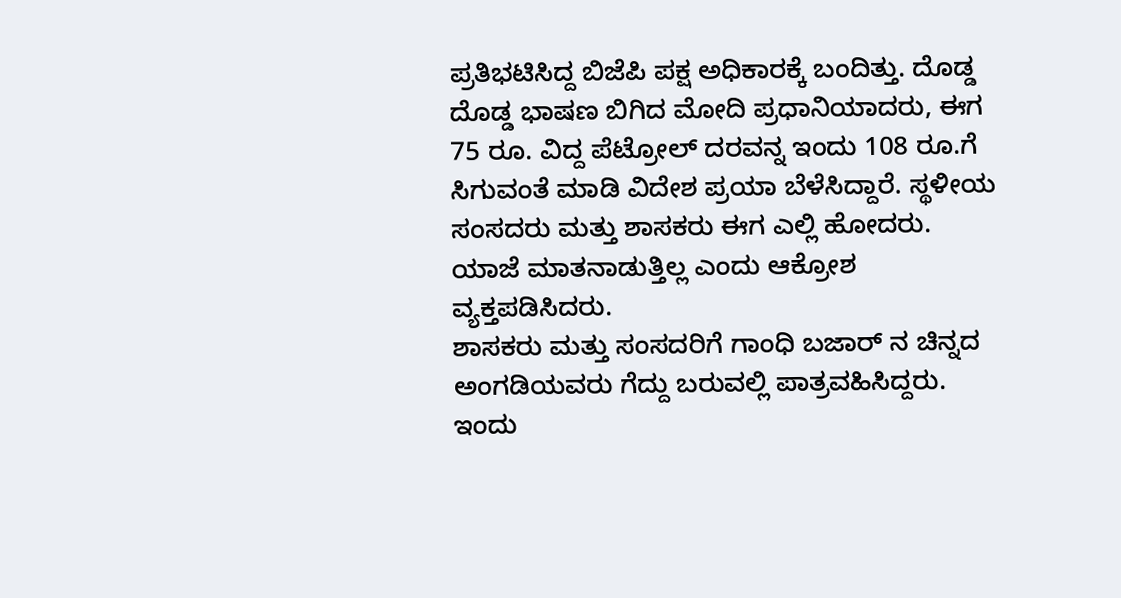ಪ್ರತಿಭಟಿಸಿದ್ದ ಬಿಜೆಪಿ ಪಕ್ಷ ಅಧಿಕಾರಕ್ಕೆ ಬಂದಿತ್ತು. ದೊಡ್ಡ ದೊಡ್ಡ ಭಾಷಣ ಬಿಗಿದ ಮೋದಿ ಪ್ರಧಾನಿಯಾದರು, ಈಗ 75 ರೂ. ವಿದ್ದ ಪೆಟ್ರೋಲ್ ದರವನ್ನ ಇಂದು 108 ರೂ.ಗೆ ಸಿಗುವಂತೆ ಮಾಡಿ ವಿದೇಶ ಪ್ರಯಾ ಬೆಳೆಸಿದ್ದಾರೆ. ಸ್ಥಳೀಯ ಸಂಸದರು ಮತ್ತು ಶಾಸಕರು ಈಗ ಎಲ್ಲಿ ಹೋದರು. ಯಾಜೆ ಮಾತನಾಡುತ್ತಿಲ್ಲ ಎಂದು ಆಕ್ರೋಶ ವ್ಯಕ್ತಪಡಿಸಿದರು.
ಶಾಸಕರು ಮತ್ತು ಸಂಸದರಿಗೆ ಗಾಂಧಿ ಬಜಾರ್ ನ ಚಿನ್ನದ ಅಂಗಡಿಯವರು ಗೆದ್ದು ಬರುವಲ್ಲಿ ಪಾತ್ರವಹಿಸಿದ್ದರು. ಇಂದು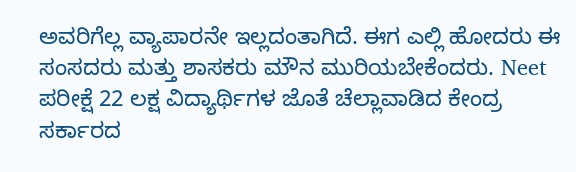ಅವರಿಗೆಲ್ಲ ವ್ಯಾಪಾರನೇ ಇಲ್ಲದಂತಾಗಿದೆ. ಈಗ ಎಲ್ಲಿ ಹೋದರು ಈ ಸಂಸದರು ಮತ್ತು ಶಾಸಕರು ಮೌನ ಮುರಿಯಬೇಕೆಂದರು. Neet ಪರೀಕ್ಷೆ 22 ಲಕ್ಷ ವಿದ್ಯಾರ್ಥಿಗಳ ಜೊತೆ ಚೆಲ್ಲಾವಾಡಿದ ಕೇಂದ್ರ ಸರ್ಕಾರದ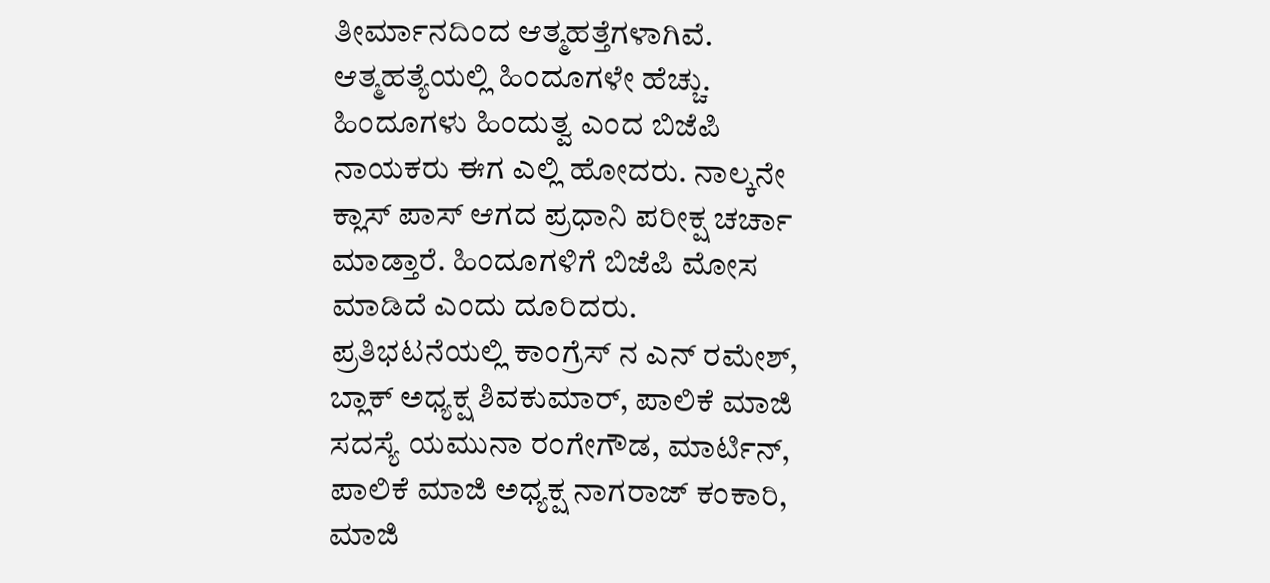ತೀರ್ಮಾನದಿಂದ ಆತ್ಮಹತ್ತೆಗಳಾಗಿವೆ. ಆತ್ಮಹತ್ಯೆಯಲ್ಲಿ ಹಿಂದೂಗಳೇ ಹೆಚ್ಚು. ಹಿಂದೂಗಳು ಹಿಂದುತ್ವ ಎಂದ ಬಿಜೆಪಿ ನಾಯಕರು ಈಗ ಎಲ್ಲಿ ಹೋದರು. ನಾಲ್ಕನೇ ಕ್ಲಾಸ್ ಪಾಸ್ ಆಗದ ಪ್ರಧಾನಿ ಪರೀಕ್ಷ ಚರ್ಚಾ ಮಾಡ್ತಾರೆ. ಹಿಂದೂಗಳಿಗೆ ಬಿಜೆಪಿ ಮೋಸ ಮಾಡಿದೆ ಎಂದು ದೂರಿದರು.
ಪ್ರತಿಭಟನೆಯಲ್ಲಿ ಕಾಂಗ್ರೆಸ್ ನ ಎನ್ ರಮೇಶ್, ಬ್ಲಾಕ್ ಅಧ್ಯಕ್ಷ ಶಿವಕುಮಾರ್, ಪಾಲಿಕೆ ಮಾಜಿ ಸದಸ್ಯೆ ಯಮುನಾ ರಂಗೇಗೌಡ, ಮಾರ್ಟಿನ್, ಪಾಲಿಕೆ ಮಾಜಿ ಅಧ್ಯಕ್ಷ ನಾಗರಾಜ್ ಕಂಕಾರಿ, ಮಾಜಿ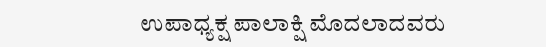ಉಪಾಧ್ಯಕ್ಷ ಪಾಲಾಕ್ಷಿ ಮೊದಲಾದವರು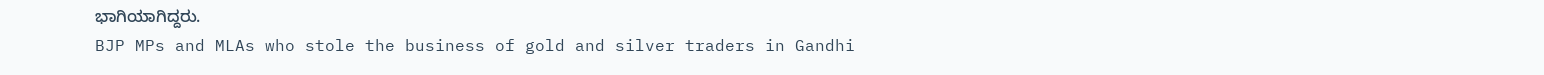ಭಾಗಿಯಾಗಿದ್ದರು.
BJP MPs and MLAs who stole the business of gold and silver traders in Gandhi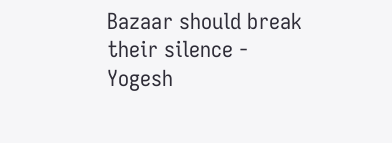Bazaar should break their silence - Yogesh